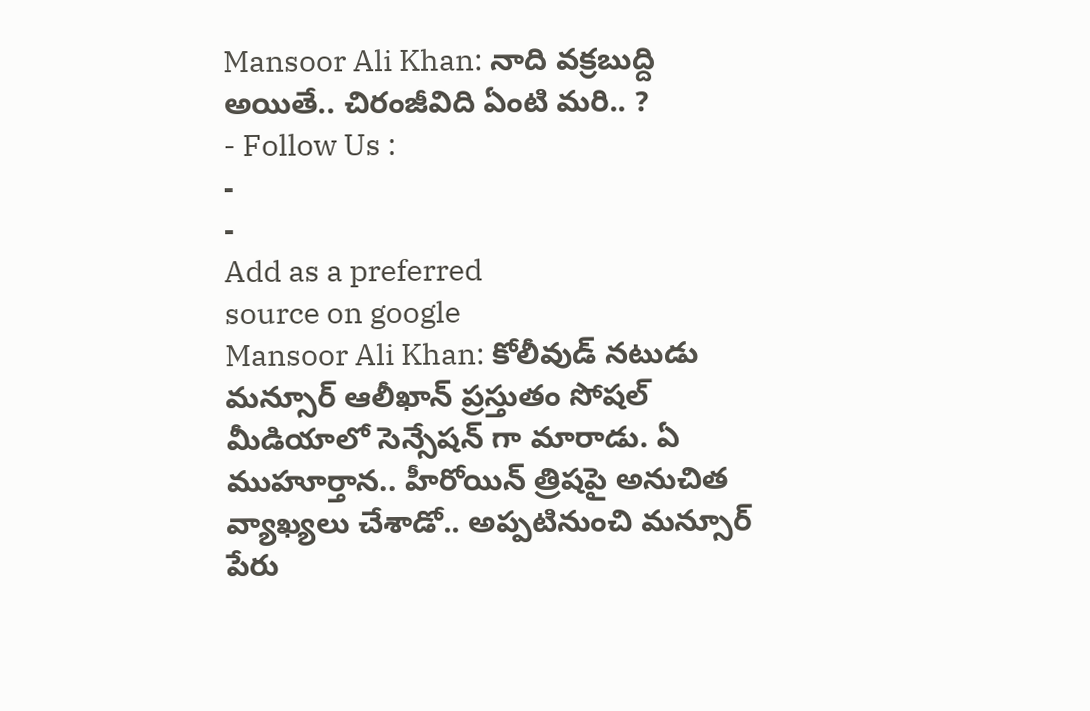Mansoor Ali Khan: నాది వక్రబుద్ది అయితే.. చిరంజీవిది ఏంటి మరి.. ?
- Follow Us :
-
-
Add as a preferred
source on google
Mansoor Ali Khan: కోలీవుడ్ నటుడు మన్సూర్ ఆలీఖాన్ ప్రస్తుతం సోషల్ మీడియాలో సెన్సేషన్ గా మారాడు. ఏ ముహూర్తాన.. హీరోయిన్ త్రిషపై అనుచిత వ్యాఖ్యలు చేశాడో.. అప్పటినుంచి మన్సూర్ పేరు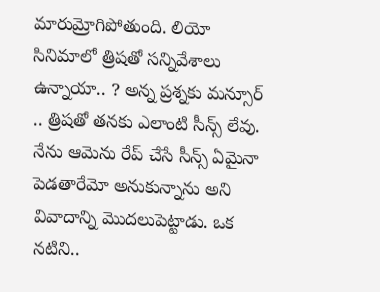మారుమ్రోగిపోతుంది. లియో సినిమాలో త్రిషతో సన్నివేశాలు ఉన్నాయా.. ? అన్న ప్రశ్నకు మన్సూర్ .. త్రిషతో తనకు ఎలాంటి సీన్స్ లేవు. నేను ఆమెను రేప్ చేసే సీన్స్ ఏమైనా పెడతారేమో అనుకున్నాను అని వివాదాన్ని మొదలుపెట్టాడు. ఒక నటిని..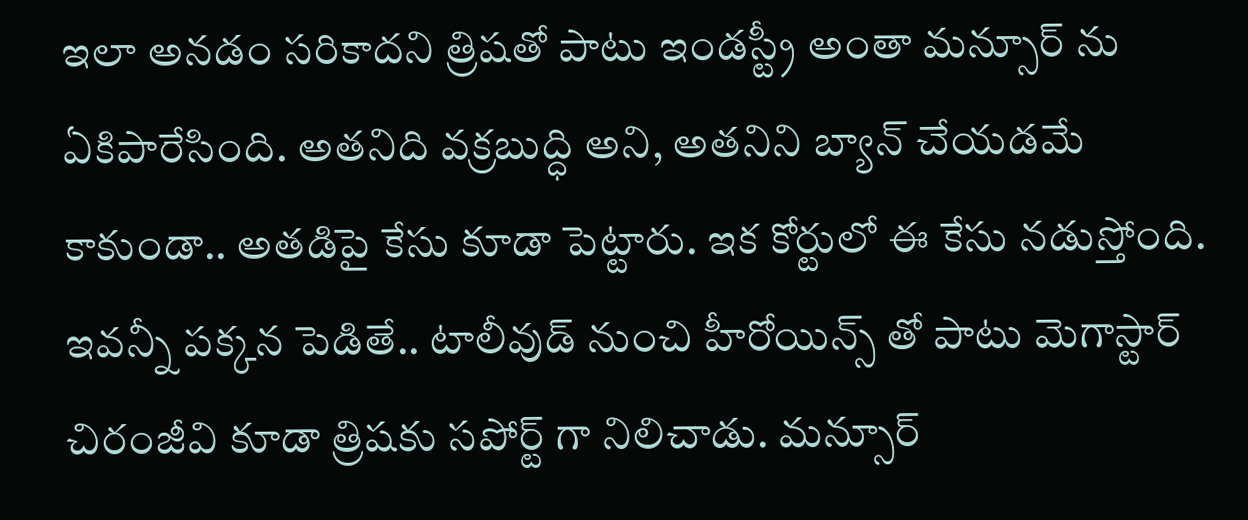ఇలా అనడం సరికాదని త్రిషతో పాటు ఇండస్ట్రీ అంతా మన్సూర్ ను ఏకిపారేసింది. అతనిది వక్రబుద్ధి అని, అతనిని బ్యాన్ చేయడమే కాకుండా.. అతడిపై కేసు కూడా పెట్టారు. ఇక కోర్టులో ఈ కేసు నడుస్తోంది. ఇవన్నీ పక్కన పెడితే.. టాలీవుడ్ నుంచి హీరోయిన్స్ తో పాటు మెగాస్టార్ చిరంజీవి కూడా త్రిషకు సపోర్ట్ గా నిలిచాడు. మన్సూర్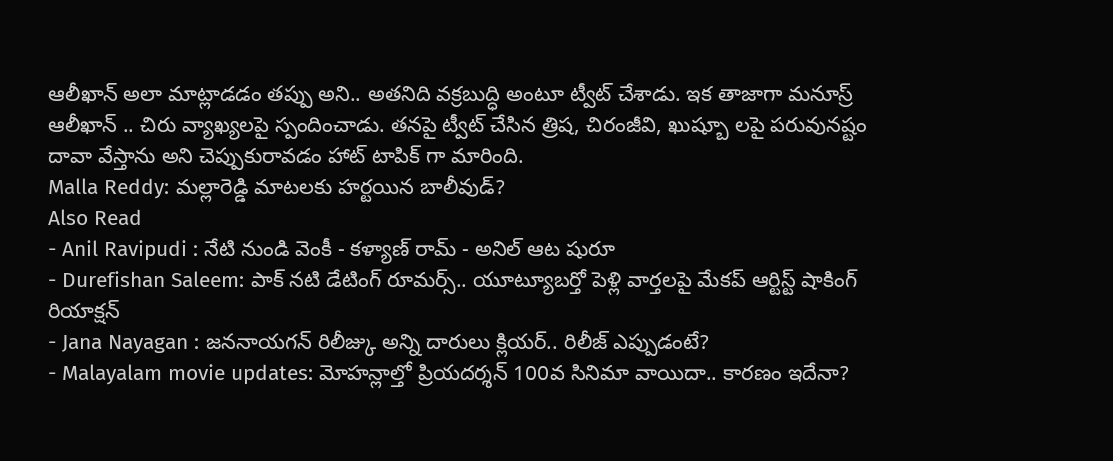ఆలీఖాన్ అలా మాట్లాడడం తప్పు అని.. అతనిది వక్రబుద్ధి అంటూ ట్వీట్ చేశాడు. ఇక తాజాగా మనూస్ర్ ఆలీఖాన్ .. చిరు వ్యాఖ్యలపై స్పందించాడు. తనపై ట్వీట్ చేసిన త్రిష, చిరంజీవి, ఖుష్బూ లపై పరువునష్టం దావా వేస్తాను అని చెప్పుకురావడం హాట్ టాపిక్ గా మారింది.
Malla Reddy: మల్లారెడ్డి మాటలకు హర్టయిన బాలీవుడ్?
Also Read
- Anil Ravipudi : నేటి నుండి వెంకీ - కళ్యాణ్ రామ్ - అనిల్ ఆట షురూ
- Durefishan Saleem: పాక్ నటి డేటింగ్ రూమర్స్.. యూట్యూబర్తో పెళ్లి వార్తలపై మేకప్ ఆర్టిస్ట్ షాకింగ్ రియాక్షన్
- Jana Nayagan : జననాయగన్ రిలీజ్కు అన్ని దారులు క్లియర్.. రిలీజ్ ఎప్పుడంటే?
- Malayalam movie updates: మోహన్లాల్తో ప్రియదర్శన్ 100వ సినిమా వాయిదా.. కారణం ఇదేనా?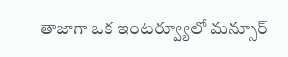తాజాగా ఒక ఇంటర్వ్యూలో మన్సూర్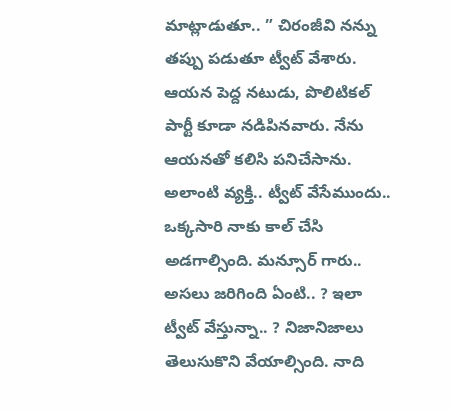మాట్లాడుతూ.. ” చిరంజీవి నన్ను తప్పు పడుతూ ట్వీట్ వేశారు. ఆయన పెద్ద నటుడు, పొలిటికల్ పార్టీ కూడా నడిపినవారు. నేను ఆయనతో కలిసి పనిచేసాను. అలాంటి వ్యక్తి.. ట్వీట్ వేసేముందు.. ఒక్కసారి నాకు కాల్ చేసి అడగాల్సింది. మన్సూర్ గారు.. అసలు జరిగింది ఏంటి.. ? ఇలా ట్వీట్ వేస్తున్నా.. ? నిజానిజాలు తెలుసుకొని వేయాల్సింది. నాది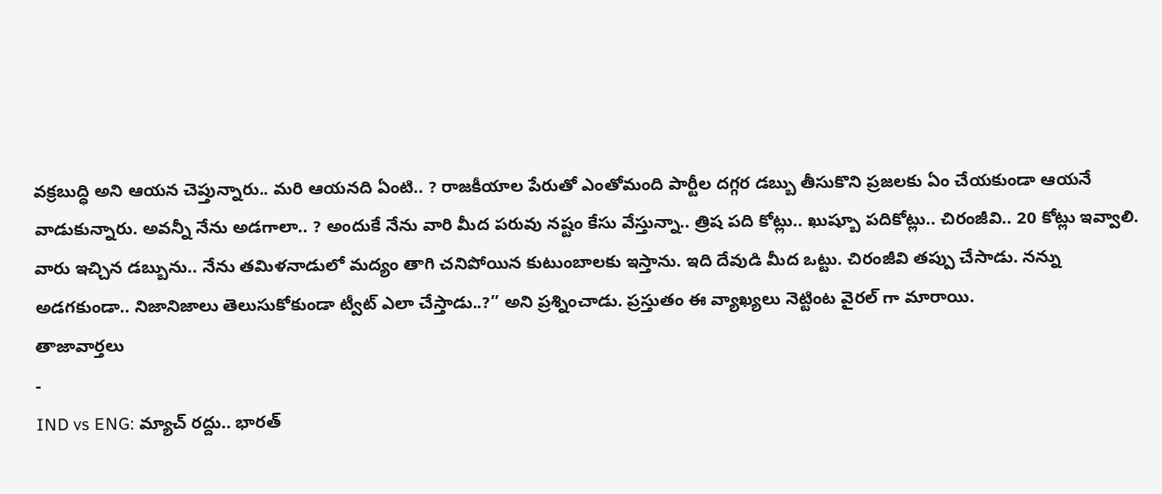వక్రబుద్ధి అని ఆయన చెప్తున్నారు.. మరి ఆయనది ఏంటి.. ? రాజకీయాల పేరుతో ఎంతోమంది పార్టీల దగ్గర డబ్బు తీసుకొని ప్రజలకు ఏం చేయకుండా ఆయనే వాడుకున్నారు. అవన్నీ నేను అడగాలా.. ? అందుకే నేను వారి మీద పరువు నష్టం కేసు వేస్తున్నా.. త్రిష పది కోట్లు.. ఖుష్బూ పదికోట్లు.. చిరంజీవి.. 20 కోట్లు ఇవ్వాలి. వారు ఇచ్చిన డబ్బును.. నేను తమిళనాడులో మద్యం తాగి చనిపోయిన కుటుంబాలకు ఇస్తాను. ఇది దేవుడి మీద ఒట్టు. చిరంజీవి తప్పు చేసాడు. నన్ను అడగకుండా.. నిజానిజాలు తెలుసుకోకుండా ట్వీట్ ఎలా చేస్తాడు..?” అని ప్రశ్నించాడు. ప్రస్తుతం ఈ వ్యాఖ్యలు నెట్టింట వైరల్ గా మారాయి.
తాజావార్తలు
-
IND vs ENG: మ్యాచ్ రద్దు.. భారత్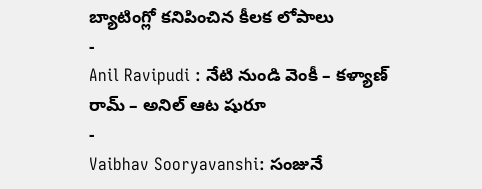బ్యాటింగ్లో కనిపించిన కీలక లోపాలు
-
Anil Ravipudi : నేటి నుండి వెంకీ – కళ్యాణ్ రామ్ – అనిల్ ఆట షురూ
-
Vaibhav Sooryavanshi: సంజునే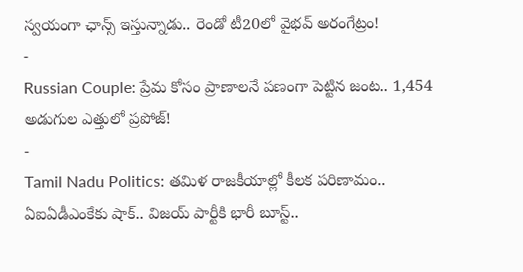స్వయంగా ఛాన్స్ ఇస్తున్నాడు.. రెండో టీ20లో వైభవ్ అరంగేట్రం!
-
Russian Couple: ప్రేమ కోసం ప్రాణాలనే పణంగా పెట్టిన జంట.. 1,454 అడుగుల ఎత్తులో ప్రపోజ్!
-
Tamil Nadu Politics: తమిళ రాజకీయాల్లో కీలక పరిణామం.. ఏఐఏడీఎంకేకు షాక్.. విజయ్ పార్టీకి భారీ బూస్ట్..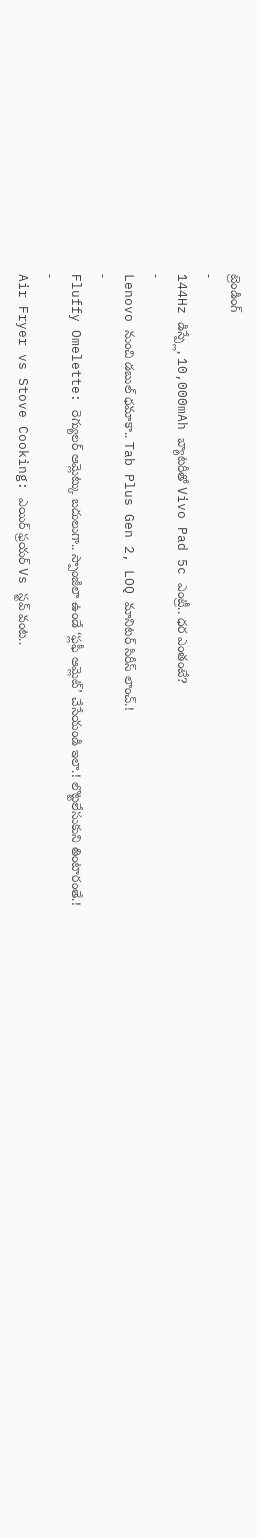ట్రెండింగ్
-
144Hz డిస్ప్లే, 10,000mAh బ్యాటరీతో Vivo Pad 5c ఎంట్రీ.. ధర ఎంతంటే?
-
Lenovo నుంచి డబుల్ ధమాకా.. Tab Plus Gen 2, LOQ మానిటర్ సిరీస్ లాంచ్.!
-
Fluffy Omelette: రెగ్యులర్ ఆమ్లెట్కు బదులుగా.. స్పాంజీలా ఉండే ‘ఫ్లఫీ ఆమ్లెట్’ చేసేయండి ఇలా.! లొట్టలేసుకుని తింటారంతే.!
-
Air Fryer vs Stove Cooking: ఎయిర్ ఫ్రయర్ Vs స్టవ్ వంట..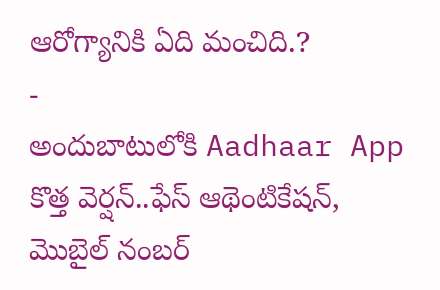ఆరోగ్యానికి ఏది మంచిది.?
-
అందుబాటులోకి Aadhaar App కొత్త వెర్షన్..ఫేస్ ఆథెంటికేషన్, మొబైల్ నంబర్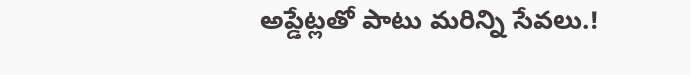అప్డేట్లతో పాటు మరిన్ని సేవలు.!